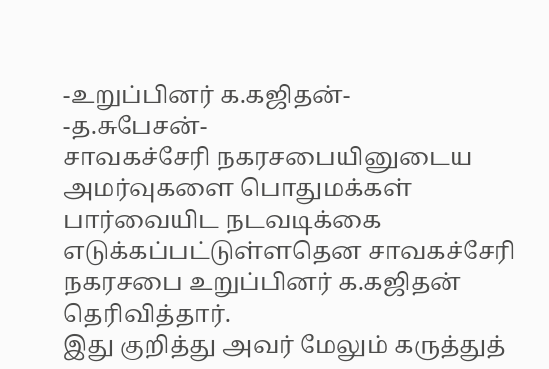-உறுப்பினர் க.கஜிதன்-
-த.சுபேசன்-
சாவகச்சேரி நகரசபையினுடைய அமர்வுகளை பொதுமக்கள் பார்வையிட நடவடிக்கை எடுக்கப்பட்டுள்ளதென சாவகச்சேரி நகரசபை உறுப்பினர் க.கஜிதன் தெரிவித்தார்.
இது குறித்து அவர் மேலும் கருத்துத்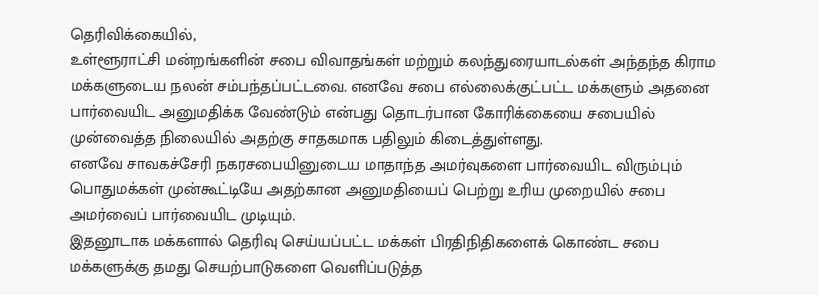தெரிவிக்கையில்,
உள்ளூராட்சி மன்றங்களின் சபை விவாதங்கள் மற்றும் கலந்துரையாடல்கள் அந்தந்த கிராம மக்களுடைய நலன் சம்பந்தப்பட்டவை. எனவே சபை எல்லைக்குட்பட்ட மக்களும் அதனை பார்வையிட அனுமதிக்க வேண்டும் என்பது தொடர்பான கோரிக்கையை சபையில் முன்வைத்த நிலையில் அதற்கு சாதகமாக பதிலும் கிடைத்துள்ளது.
எனவே சாவகச்சேரி நகரசபையினுடைய மாதாந்த அமர்வுகளை பார்வையிட விரும்பும் பொதுமக்கள் முன்கூட்டியே அதற்கான அனுமதியைப் பெற்று உரிய முறையில் சபை அமர்வைப் பார்வையிட முடியும்.
இதனூடாக மக்களால் தெரிவு செய்யப்பட்ட மக்கள் பிரதிநிதிகளைக் கொண்ட சபை மக்களுக்கு தமது செயற்பாடுகளை வெளிப்படுத்த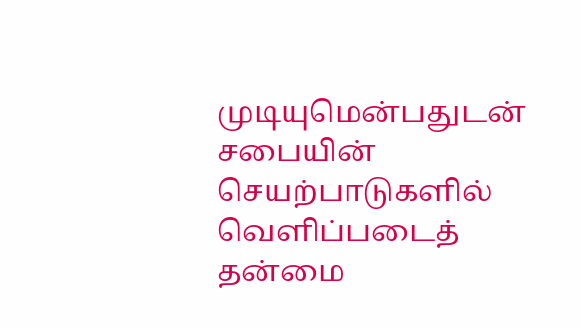முடியுமென்பதுடன் சபையின் செயற்பாடுகளில் வெளிப்படைத் தன்மை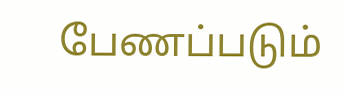பேணப்படும்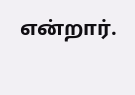என்றார்.